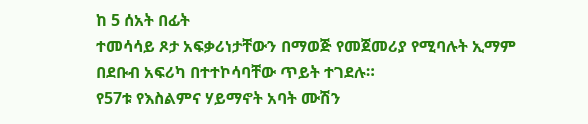ከ 5 ሰአት በፊት
ተመሳሳይ ጾታ አፍቃሪነታቸውን በማወጅ የመጀመሪያ የሚባሉት ኢማም በደቡብ አፍሪካ በተተኮሳባቸው ጥይት ተገደሉ።
የ57ቱ የእስልምና ሃይማኖት አባት ሙሽን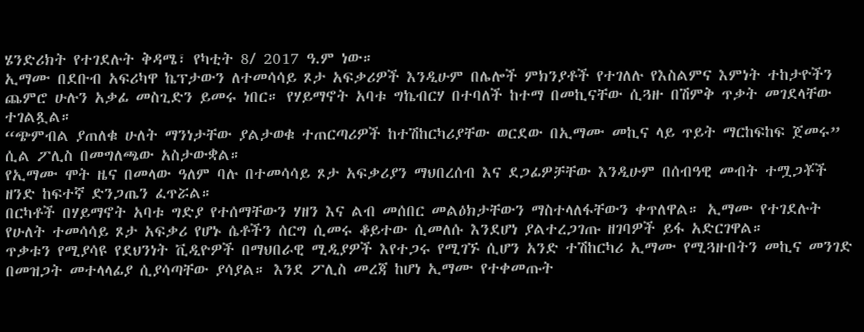ሄንድሪክት የተገደሉት ቅዳሜ፣ የካቲት 8/ 2017 ዓ.ም ነው።
ኢማሙ በደቡብ አፍሪካዋ ኬፕታውን ለተመሳሳይ ጾታ አፍቃሪዎች እንዲሁም በሌሎች ምክንያቶች የተገለሉ የእስልምና እምነት ተከታዮችን ጨምሮ ሁሉን አቃፊ መስጊድን ይመሩ ነበር። የሃይማኖት አባቱ ግኬብርሃ በተባለች ከተማ በመኪናቸው ሲጓዙ በሽምቅ ጥቃት መገደላቸው ተገልጿል።
“ጭምብል ያጠለቁ ሁለት ማንነታቸው ያልታወቁ ተጠርጣሪዎች ከተሽከርካሪያቸው ወርደው በኢማሙ መኪና ላይ ጥይት ማርከፍከፍ ጀመሩ” ሲል ፖሊስ በመግለጫው አስታውቋል።
የኢማሙ ሞት ዜና በመላው ዓለም ባሉ በተመሳሳይ ጾታ አፍቃሪያን ማህበረሰብ እና ደጋፊዎቻቸው እንዲሁም በሰብዓዊ መብት ተሟጋቾች ዘንድ ከፍተኛ ድንጋጤን ፈጥሯል።
በርካቶች በሃይማኖት አባቱ ግድያ የተሰማቸውን ሃዘን እና ልብ መሰበር መልዕክታቸውን ማስተላለፋቸውን ቀጥለዋል። ኢማሙ የተገደሉት የሁለት ተመሳሳይ ጾታ አፍቃሪ የሆኑ ሴቶችን ሰርግ ሲመሩ ቆይተው ሲመለሱ እንደሆነ ያልተረጋገጡ ዘገባዎች ይፋ አድርገዋል።
ጥቃቱን የሚያሳዩ የደህንነት ቪዲዮዎች በማህበራዊ ሚዲያዎች እየተጋሩ የሚገኙ ሲሆን አንድ ተሽከርካሪ ኢማሙ የሚጓዙበትን መኪና መንገድ በመዝጋት መተላላፊያ ሲያሳጣቸው ያሳያል። እንደ ፖሊስ መረጃ ከሆነ ኢማሙ የተቀመጡት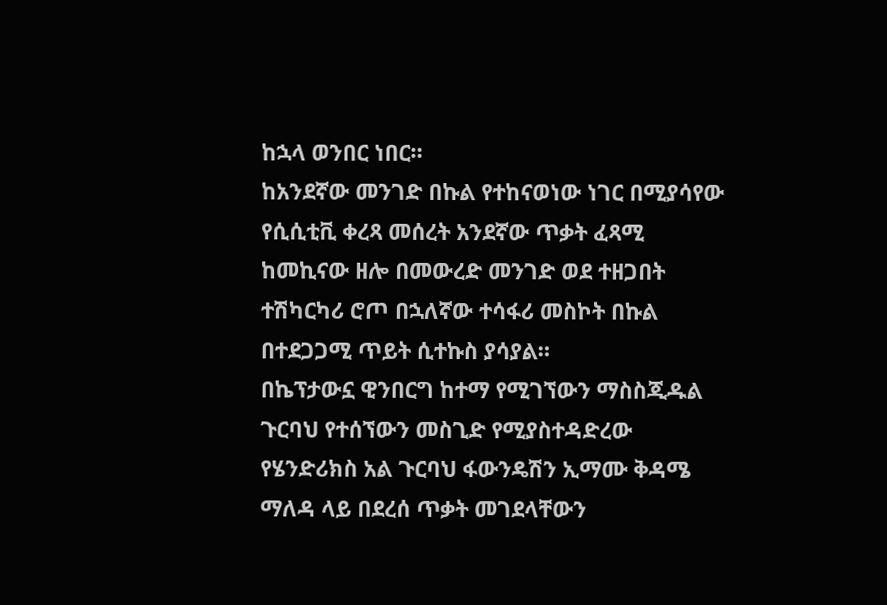ከኋላ ወንበር ነበር።
ከአንደኛው መንገድ በኩል የተከናወነው ነገር በሚያሳየው የሲሲቲቪ ቀረጻ መሰረት አንደኛው ጥቃት ፈጻሚ ከመኪናው ዘሎ በመውረድ መንገድ ወደ ተዘጋበት ተሽካርካሪ ሮጦ በኋለኛው ተሳፋሪ መስኮት በኩል በተደጋጋሚ ጥይት ሲተኩስ ያሳያል።
በኬፕታውኗ ዊንበርግ ከተማ የሚገኘውን ማስስጂዱል ጉርባህ የተሰኘውን መስጊድ የሚያስተዳድረው የሄንድሪክስ አል ጉርባህ ፋውንዴሽን ኢማሙ ቅዳሜ ማለዳ ላይ በደረሰ ጥቃት መገደላቸውን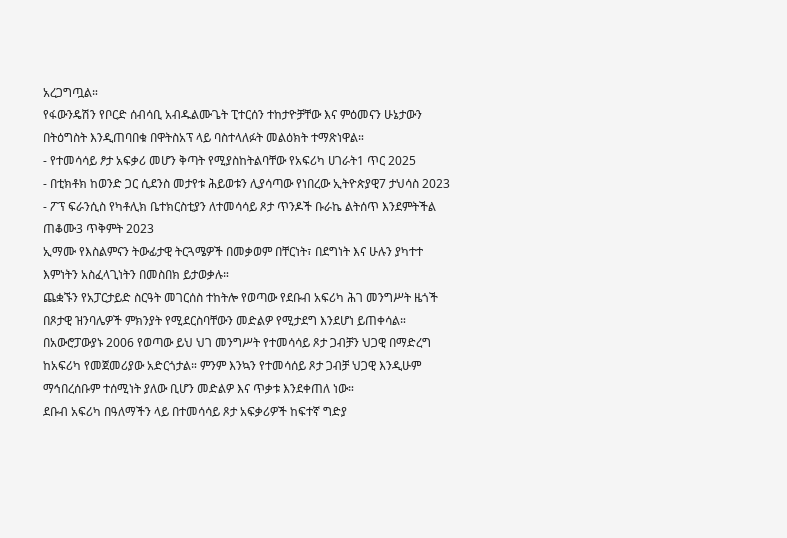አረጋግጧል።
የፋውንዴሽን የቦርድ ሰብሳቢ አብዱልሙጌት ፒተርሰን ተከታዮቻቸው እና ምዕመናን ሁኔታውን በትዕግስት እንዲጠባበቁ በዋትስአፕ ላይ ባስተላለፉት መልዕክት ተማጽነዋል።
- የተመሳሳይ ፆታ አፍቃሪ መሆን ቅጣት የሚያስከትልባቸው የአፍሪካ ሀገራት1 ጥር 2025
- በቲክቶክ ከወንድ ጋር ሲደንስ መታየቱ ሕይወቱን ሊያሳጣው የነበረው ኢትዮጵያዊ7 ታህሳስ 2023
- ፖፕ ፍራንሲስ የካቶሊክ ቤተክርስቲያን ለተመሳሳይ ጾታ ጥንዶች ቡራኬ ልትሰጥ እንደምትችል ጠቆሙ3 ጥቅምት 2023
ኢማሙ የእስልምናን ትውፊታዊ ትርጓሜዎች በመቃወም በቸርነት፣ በደግነት እና ሁሉን ያካተተ እምነትን አስፈላጊነትን በመስበክ ይታወቃሉ።
ጨቋኙን የአፓርታይድ ስርዓት መገርሰስ ተከትሎ የወጣው የደቡብ አፍሪካ ሕገ መንግሥት ዜጎች በጾታዊ ዝንባሌዎች ምክንያት የሚደርስባቸውን መድልዎ የሚታደግ እንደሆነ ይጠቀሳል።
በአውሮፓውያኑ 2006 የወጣው ይህ ህገ መንግሥት የተመሳሳይ ጾታ ጋብቻን ህጋዊ በማድረግ ከአፍሪካ የመጀመሪያው አድርጎታል። ምንም እንኳን የተመሳሰይ ጾታ ጋብቻ ህጋዊ እንዲሁም ማኅበረሰቡም ተሰሚነት ያለው ቢሆን መድልዎ እና ጥቃቱ እንደቀጠለ ነው።
ደቡብ አፍሪካ በዓለማችን ላይ በተመሳሳይ ጾታ አፍቃሪዎች ከፍተኛ ግድያ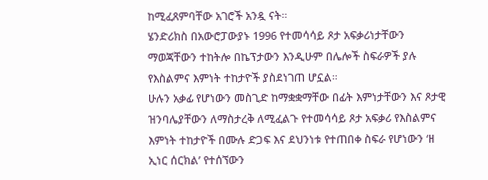ከሚፈጸምባቸው አገሮች አንዷ ናት።
ሄንድሪክስ በአውሮፓውያኑ 1996 የተመሳሳይ ጾታ አፍቃሪነታቸውን ማወጃቸውን ተከትሎ በኬፕታውን እንዲሁም በሌሎች ስፍራዎች ያሉ የእስልምና እምነት ተከታዮች ያስደነገጠ ሆኗል።
ሁሉን አቃፊ የሆነውን መስጊድ ከማቋቋማቸው በፊት እምነታቸውን እና ጾታዊ ዝንባሌያቸውን ለማስታረቅ ለሚፈልጉ የተመሳሳይ ጾታ አፍቃሪ የእስልምና እምነት ተከታዮች በሙሉ ድጋፍ እና ደህንነቱ የተጠበቀ ስፍራ የሆነውን ‘ዘ ኢነር ሰርክል’ የተሰኘውን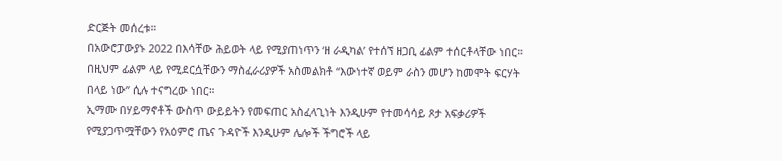ድርጅት መሰረቱ።
በአውሮፓውያኑ 2022 በእሳቸው ሕይወት ላይ የሚያጠነጥን ‘ዘ ራዲካል’ የተሰኘ ዘጋቢ ፊልም ተሰርቶላቸው ነበር። በዚህም ፊልም ላይ የሚደርሷቸውን ማስፈራሪያዎች አስመልክቶ “እውነተኛ ወይም ራስን መሆን ከመሞት ፍርሃት በላይ ነው” ሲሉ ተናግረው ነበር።
ኢማሙ በሃይማኖቶች ውስጥ ውይይትን የመፍጠር አስፈላጊነት እንዲሁም የተመሳሳይ ጾታ አፍቃሪዎች የሚያጋጥሟቸውን የአዕምሮ ጤና ጉዳዮች እንዲሁም ሌሎች ችግሮች ላይ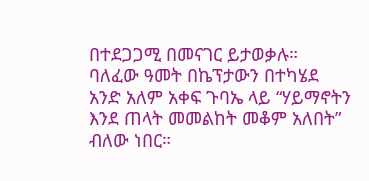በተደጋጋሚ በመናገር ይታወቃሉ።
ባለፈው ዓመት በኬፕታውን በተካሄደ አንድ አለም አቀፍ ጉባኤ ላይ “ሃይማኖትን እንደ ጠላት መመልከት መቆም አለበት” ብለው ነበር።